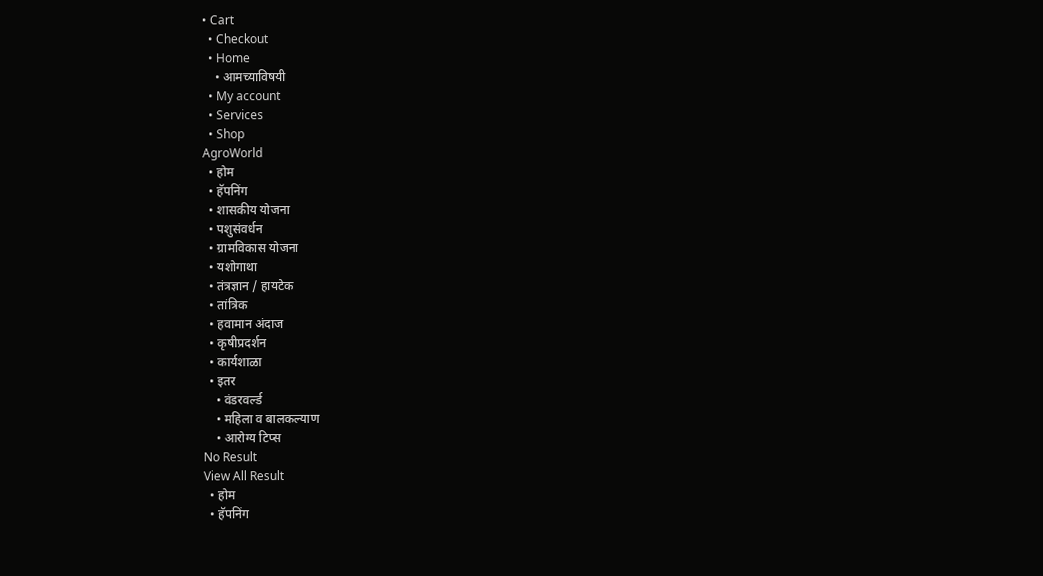• Cart
  • Checkout
  • Home
    • आमच्याविषयी
  • My account
  • Services
  • Shop
AgroWorld
  • होम
  • हॅपनिंग
  • शासकीय योजना
  • पशुसंवर्धन
  • ग्रामविकास योजना
  • यशोगाथा
  • तंत्रज्ञान / हायटेक
  • तांत्रिक
  • हवामान अंदाज
  • कृषीप्रदर्शन
  • कार्यशाळा
  • इतर
    • वंडरवर्ल्ड
    • महिला व बालकल्याण
    • आरोग्य टिप्स
No Result
View All Result
  • होम
  • हॅपनिंग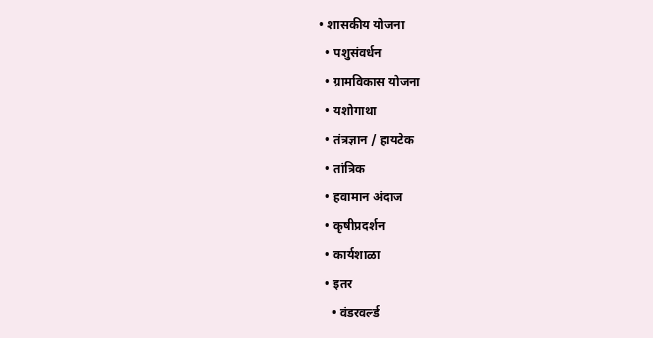• शासकीय योजना
  • पशुसंवर्धन
  • ग्रामविकास योजना
  • यशोगाथा
  • तंत्रज्ञान / हायटेक
  • तांत्रिक
  • हवामान अंदाज
  • कृषीप्रदर्शन
  • कार्यशाळा
  • इतर
    • वंडरवर्ल्ड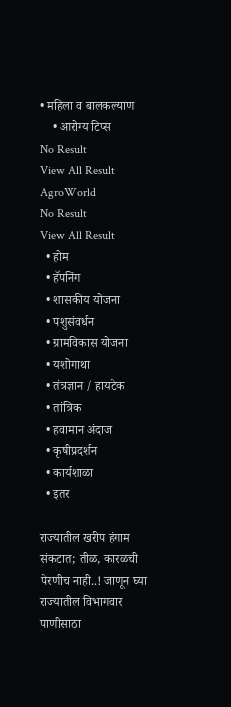• महिला व बालकल्याण
    • आरोग्य टिप्स
No Result
View All Result
AgroWorld
No Result
View All Result
  • होम
  • हॅपनिंग
  • शासकीय योजना
  • पशुसंवर्धन
  • ग्रामविकास योजना
  • यशोगाथा
  • तंत्रज्ञान / हायटेक
  • तांत्रिक
  • हवामान अंदाज
  • कृषीप्रदर्शन
  • कार्यशाळा
  • इतर

राज्यातील खरीप हंगाम संकटात; तीळ, कारळची पेरणीच नाही..! जाणून घ्या राज्यातील विभागवार पाणीसाठा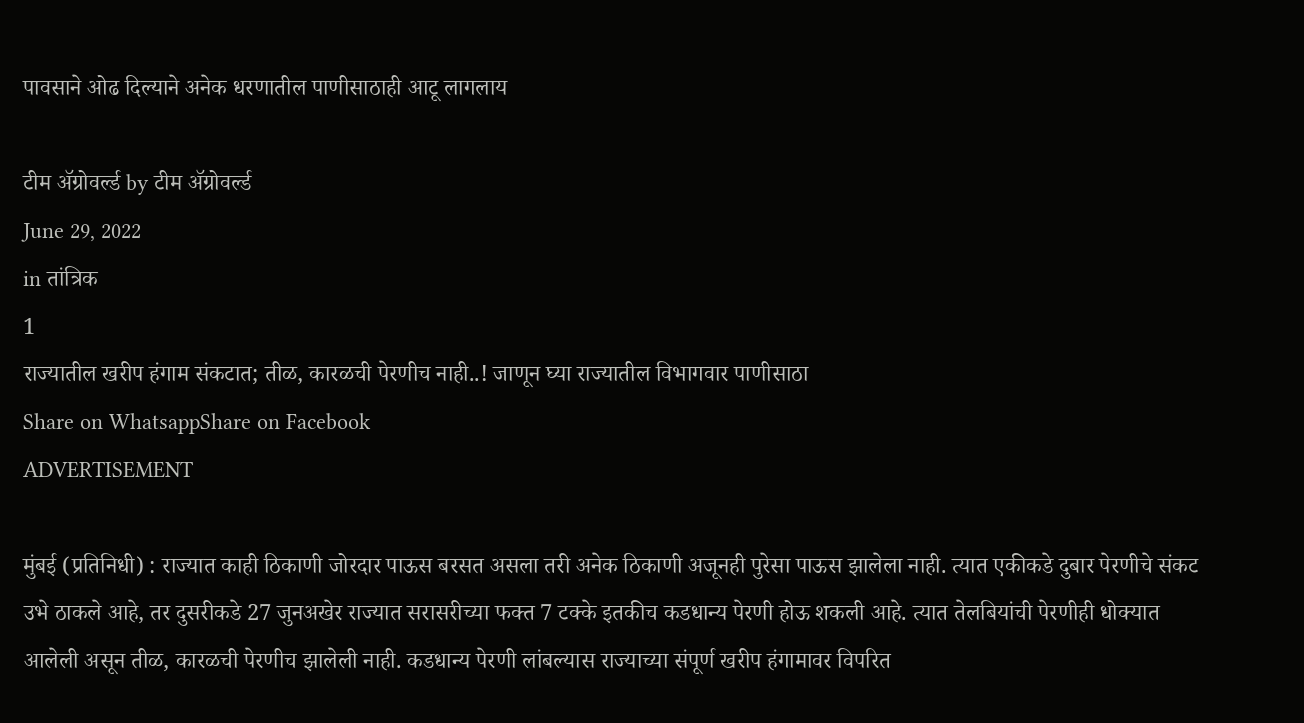पावसाने ओढ दिल्याने अनेक धरणातील पाणीसाठाही आटू लागलाय

टीम ॲग्रोवर्ल्ड by टीम ॲग्रोवर्ल्ड
June 29, 2022
in तांत्रिक
1
राज्यातील खरीप हंगाम संकटात; तीळ, कारळची पेरणीच नाही..! जाणून घ्या राज्यातील विभागवार पाणीसाठा
Share on WhatsappShare on Facebook
ADVERTISEMENT

मुंबई (प्रतिनिधी) : राज्यात काही ठिकाणी जोरदार पाऊस बरसत असला तरी अनेक ठिकाणी अजूनही पुरेसा पाऊस झालेला नाही. त्यात एकीकडे दुबार पेरणीचे संकट उभे ठाकले आहे, तर दुसरीकडे 27 जुनअखेर राज्यात सरासरीच्या फक्त 7 टक्के इतकीच कडधान्य पेरणी होऊ शकली आहे. त्यात तेलबियांची पेरणीही धोक्यात आलेली असून तीळ, कारळची पेरणीच झालेली नाही. कडधान्य पेरणी लांबल्यास राज्याच्या संपूर्ण खरीप हंगामावर विपरित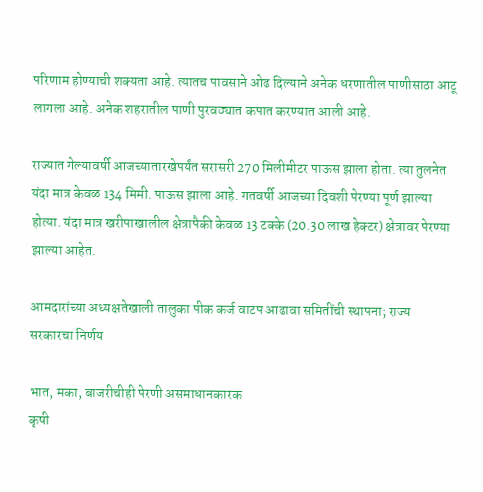परिणाम होण्याची शक्यता आहे. त्यातच पावसाने ओढ दिल्याने अनेक धरणातील पाणीसाठा आटू लागला आहे. अनेक शहरातील पाणी पुरवठ्यात कपात करण्यात आली आहे.

राज्यात गेल्यावर्षी आजच्यातारखेपर्यंत सरासरी 270 मिलीमीटर पाऊस झाला होता. त्या तुलनेत यंदा मात्र केवळ 134 मिमी. पाऊस झाला आहे. गतवर्षी आजच्या दिवशी पेरण्या पूर्ण झाल्या होत्या. यंदा मात्र खरीपाखालील क्षेत्रापैकी केवळ 13 टक्के (20.30 लाख हेक्टर) क्षेत्रावर पेरण्या झाल्या आहेत.

आमदारांच्या अध्यक्षतेखाली तालुका पीक कर्ज वाटप आढावा समितींची स्थापना; राज्य सरकारचा निर्णय

भात, मका, बाजरीचीही पेरणी असमाधानकारक
कृषी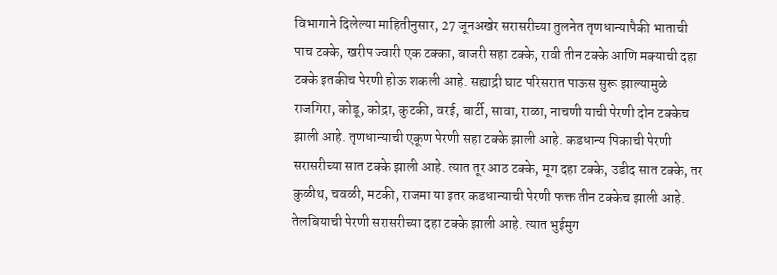विभागाने दिलेल्या माहितीनुसार, 27 जूनअखेर सरासरीच्या तुलनेत तृणधान्यापैकी भाताची पाच टक्के, खरीप ज्वारी एक टक्का, बाजरी सहा टक्के, रावी तीन टक्के आणि मक्याची दहा टक्के इतकीच पेरणी होऊ शकली आहे. सह्याद्री घाट परिसरात पाऊस सुरू झाल्यामुळे राजगिरा, कोडू, कोद्रा, कुटकी, वरई, बार्टी, सावा, राळा, नाचणी याची पेरणी दोन टक्केच झाली आहे. तृणधान्याची एकूण पेरणी सहा टक्के झाली आहे. कडधान्य पिकाची पेरणी सरासरीच्या सात टक्के झाली आहे. त्यात तूर आठ टक्के, मूग दहा टक्के, उडीद सात टक्के, तर कुळीथ, चवळी, मटकी, राजमा या इतर कडधान्याची पेरणी फक्त तीन टक्केच झाली आहे. तेलबियाची पेरणी सरासरीच्या दहा टक्के झाली आहे. त्यात भुईमुग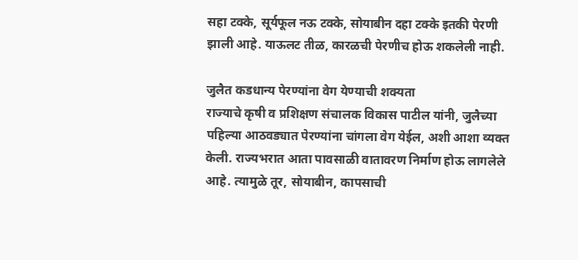सहा टक्के, सूर्यफूल नऊ टक्के, सोयाबीन दहा टक्के इतकी पेरणी झाली आहे. याऊलट तीळ, कारळची पेरणीच होऊ शकलेली नाही.

जुलैत कडधान्य पेरण्यांना वेग येण्याची शक्यता
राज्याचे कृषी व प्रशिक्षण संचालक विकास पाटील यांनी, जुलैच्या पहिल्या आठवड्यात पेरण्यांना चांगला वेग येईल, अशी आशा व्यक्त केली. राज्यभरात आता पावसाळी वातावरण निर्माण होऊ लागलेले आहे. त्यामुळे तूर, सोयाबीन, कापसाची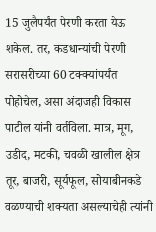15 जुलैपर्यंत पेरणी करता येऊ शकेल. तर, कडधान्यांची पेरणी सरासरीच्या 60 टक्क्यांपर्यंत पोहोचेल, असा अंदाजही विकास पाटील यांनी वर्तविला. मात्र, मूग, उडीद, मटकी, चवळी खालील क्षेत्र तूर, बाजरी, सूर्यफूल, सोयाबीनकडे वळण्याची शक्यता असल्याचेही त्यांनी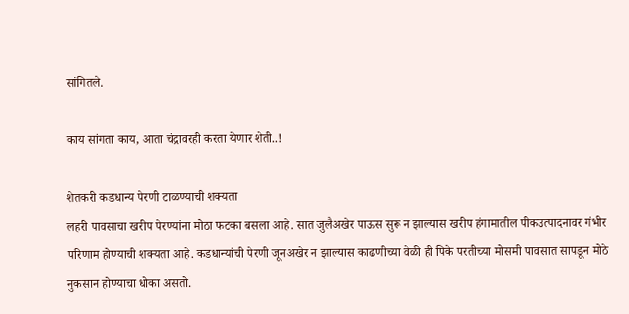सांगितले.

काय सांगता काय, आता चंद्रावरही करता येणार शेती..!

शेतकरी कडधान्य पेरणी टाळण्याची शक्यता
लहरी पावसाचा खरीप पेरण्यांना मोठा फटका बसला आहे. सात जुलैअखेर पाऊस सुरू न झाल्यास खरीप हंगामातील पीकउत्पादनावर गंभीर परिणाम होण्याची शक्यता आहे. कडधान्यांची पेरणी जूनअखेर न झाल्यास काढणीच्या वेळी ही पिके परतीच्या मोसमी पावसात सापडून मोठे नुकसान होण्याचा धोका असतो.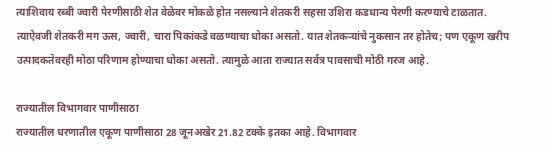त्याशिवाय रब्बी ज्वारी पेरणीसाठी शेत वेळेवर मोकळे होत नसल्याने शेतकरी सहसा उशिरा कडधान्य पेरणी करण्याचे टाळतात. त्याऐवजी शेतकरी मग ऊस, ज्वारी, चारा पिकांकडे वळण्याचा धोका असतो. यात शेतकऱ्यांचे नुकसान तर होतेच; पण एकूण खरीप उत्पादकतेवरही मोठा परिणाम होण्याचा धोका असतो. त्यामुळे आता राज्यात सर्वत्र पावसाची मोठी गरज आहे.

राज्यातील विभागवार पाणीसाठा
राज्यातील धरणातील एकूण पाणीसाठा 28 जूनअखेर 21.82 टक्के इतका आहे. विभागवार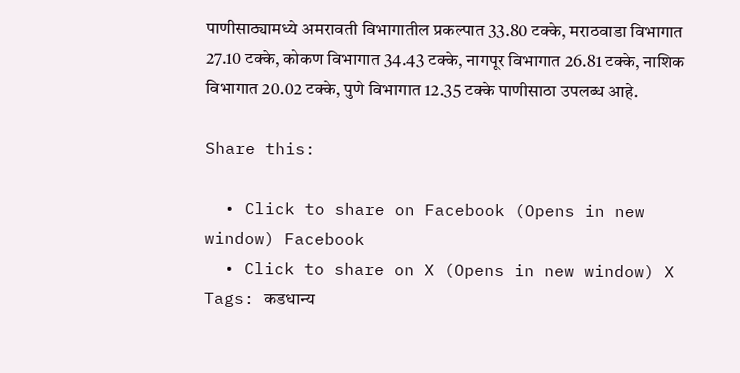पाणीसाठ्यामध्ये अमरावती विभागातील प्रकल्पात 33.80 टक्के, मराठवाडा विभागात 27.10 टक्के, कोकण विभागात 34.43 टक्के, नागपूर विभागात 26.81 टक्के, नाशिक विभागात 20.02 टक्के, पुणे विभागात 12.35 टक्के पाणीसाठा उपलब्ध आहे.

Share this:

  • Click to share on Facebook (Opens in new window) Facebook
  • Click to share on X (Opens in new window) X
Tags: कडधान्य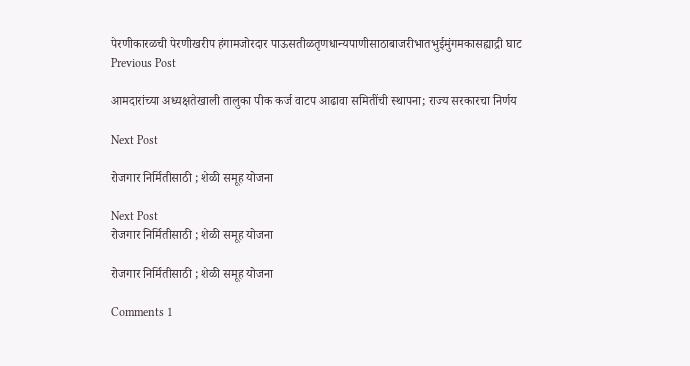पेरणीकारळची पेरणीखरीप हंगामजोरदार पाऊसतीळतृणधान्यपाणीसाठाबाजरीभातभुईमुंगमकासह्याद्री घाट
Previous Post

आमदारांच्या अध्यक्षतेखाली तालुका पीक कर्ज वाटप आढावा समितींची स्थापना; राज्य सरकारचा निर्णय

Next Post

रोजगार निर्मितीसाठी ; शेळी समूह योजना

Next Post
रोजगार निर्मितीसाठी ; शेळी समूह योजना

रोजगार निर्मितीसाठी ; शेळी समूह योजना

Comments 1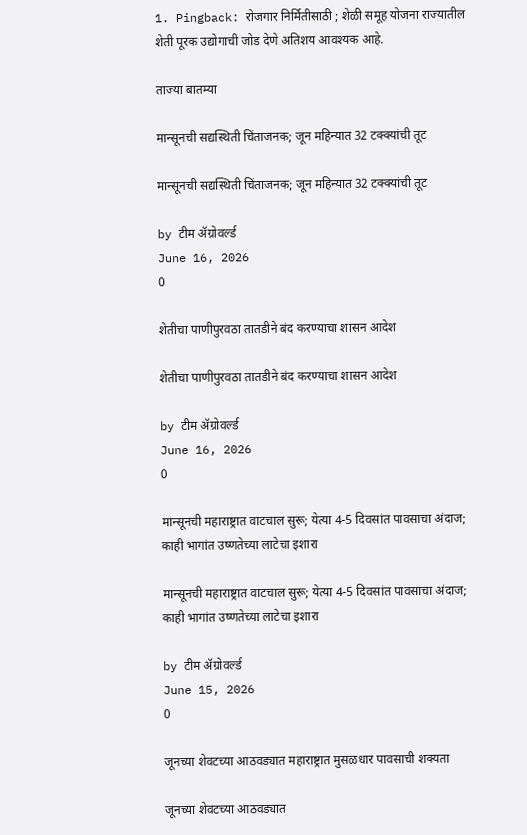1. Pingback: रोजगार निर्मितीसाठी ; शेळी समूह योजना राज्यातील शेती पूरक उद्योगाची जोड देणे अतिशय आवश्‍यक आहे.

ताज्या बातम्या

मान्सूनची सद्यस्थिती चिंताजनक; जून महिन्यात 32 टक्क्यांची तूट

मान्सूनची सद्यस्थिती चिंताजनक; जून महिन्यात 32 टक्क्यांची तूट

by टीम ॲग्रोवर्ल्ड
June 16, 2026
0

शेतीचा पाणीपुरवठा तातडीने बंद करण्याचा शासन आदेश

शेतीचा पाणीपुरवठा तातडीने बंद करण्याचा शासन आदेश

by टीम ॲग्रोवर्ल्ड
June 16, 2026
0

मान्सूनची महाराष्ट्रात वाटचाल सुरू; येत्या 4-5 दिवसांत पावसाचा अंदाज; काही भागांत उष्णतेच्या लाटेचा इशारा

मान्सूनची महाराष्ट्रात वाटचाल सुरू; येत्या 4-5 दिवसांत पावसाचा अंदाज; काही भागांत उष्णतेच्या लाटेचा इशारा

by टीम ॲग्रोवर्ल्ड
June 15, 2026
0

जूनच्या शेवटच्या आठवड्यात महाराष्ट्रात मुसळधार पावसाची शक्यता

जूनच्या शेवटच्या आठवड्यात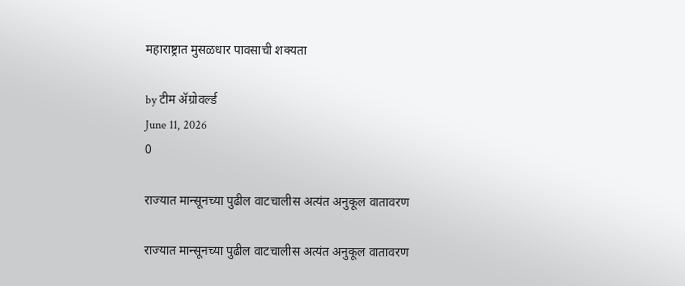महाराष्ट्रात मुसळधार पावसाची शक्यता

by टीम ॲग्रोवर्ल्ड
June 11, 2026
0

राज्यात मान्सूनच्या पुढील वाटचालीस अत्यंत अनुकूल वातावरण

राज्यात मान्सूनच्या पुढील वाटचालीस अत्यंत अनुकूल वातावरण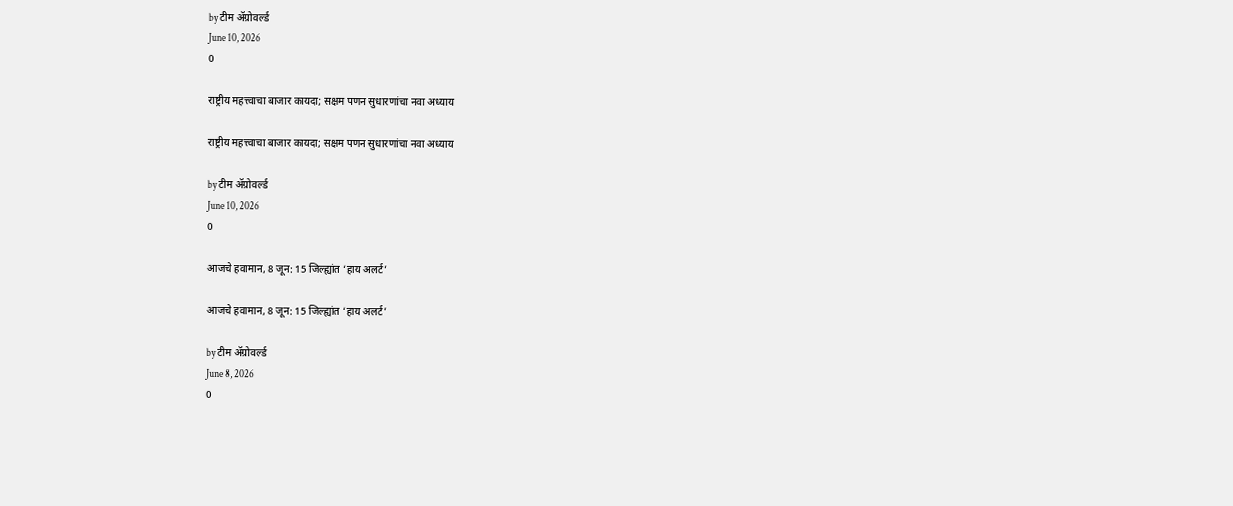by टीम ॲग्रोवर्ल्ड
June 10, 2026
0

राष्ट्रीय महत्त्वाचा बाजार कायदा; सक्षम पणन सुधारणांचा नवा अध्याय

राष्ट्रीय महत्त्वाचा बाजार कायदा; सक्षम पणन सुधारणांचा नवा अध्याय

by टीम ॲग्रोवर्ल्ड
June 10, 2026
0

आजचे हवामान, 8 जून: 15 जिल्ह्यांत ‘हाय अलर्ट’

आजचे हवामान, 8 जून: 15 जिल्ह्यांत ‘हाय अलर्ट’

by टीम ॲग्रोवर्ल्ड
June 8, 2026
0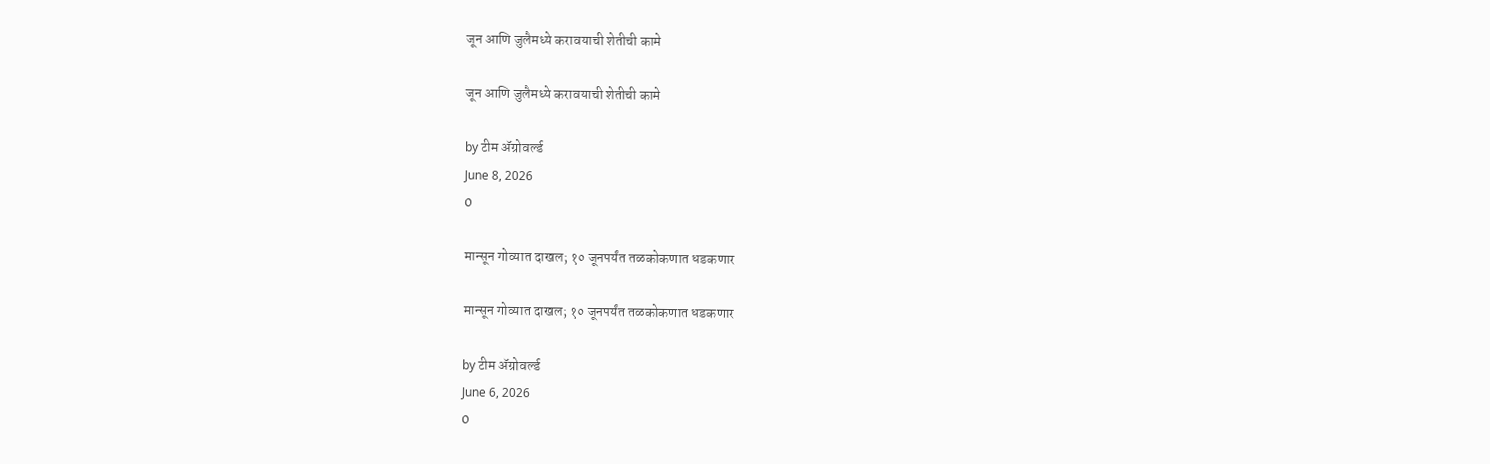जून आणि जुलैमध्ये करावयाची शेतीची कामे

जून आणि जुलैमध्ये करावयाची शेतीची कामे

by टीम ॲग्रोवर्ल्ड
June 8, 2026
0

मान्सून गोव्यात दाखल; १० जूनपर्यंत तळकोकणात धडकणार

मान्सून गोव्यात दाखल; १० जूनपर्यंत तळकोकणात धडकणार

by टीम ॲग्रोवर्ल्ड
June 6, 2026
0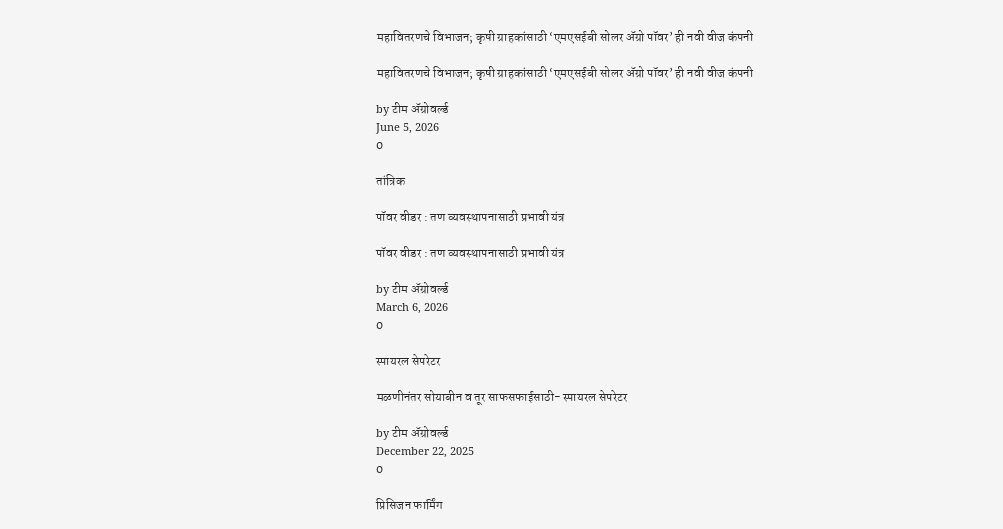महावितरणचे विभाजन; कृषी ग्राहकांसाठी ‘एमएसईबी सोलर ॲग्रो पॉवर’ ही नवी वीज कंपनी

महावितरणचे विभाजन; कृषी ग्राहकांसाठी ‘एमएसईबी सोलर ॲग्रो पॉवर’ ही नवी वीज कंपनी

by टीम ॲग्रोवर्ल्ड
June 5, 2026
0

तांत्रिक

पॉवर वीडर : तण व्यवस्थापनासाठी प्रभावी यंत्र

पॉवर वीडर : तण व्यवस्थापनासाठी प्रभावी यंत्र

by टीम ॲग्रोवर्ल्ड
March 6, 2026
0

स्पायरल सेपरेटर

मळणीनंतर सोयाबीन व तूर साफसफाईसाठी- स्पायरल सेपरेटर

by टीम ॲग्रोवर्ल्ड
December 22, 2025
0

प्रिसिजन फार्मिंग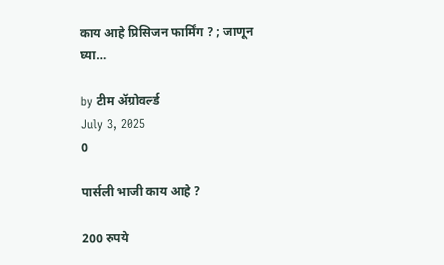काय आहे प्रिसिजन फार्मिंग ? ; जाणून घ्या…

by टीम ॲग्रोवर्ल्ड
July 3, 2025
0

पार्सली भाजी काय आहे ?

200 रुपये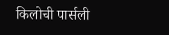किलोची पार्सली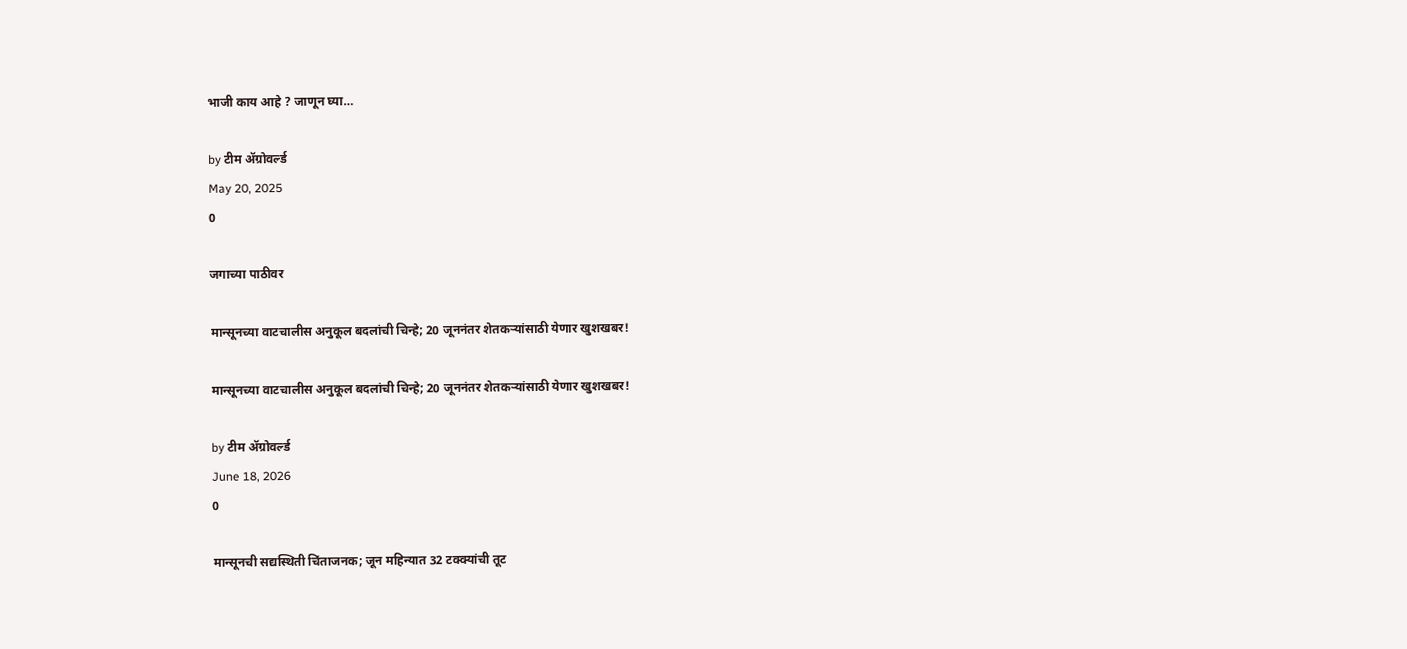भाजी काय आहे ? जाणून घ्या…

by टीम ॲग्रोवर्ल्ड
May 20, 2025
0

जगाच्या पाठीवर

मान्सूनच्या वाटचालीस अनुकूल बदलांची चिन्हे; 20 जूननंतर शेतकऱ्यांसाठी येणार खुशखबर!

मान्सूनच्या वाटचालीस अनुकूल बदलांची चिन्हे; 20 जूननंतर शेतकऱ्यांसाठी येणार खुशखबर!

by टीम ॲग्रोवर्ल्ड
June 18, 2026
0

मान्सूनची सद्यस्थिती चिंताजनक; जून महिन्यात 32 टक्क्यांची तूट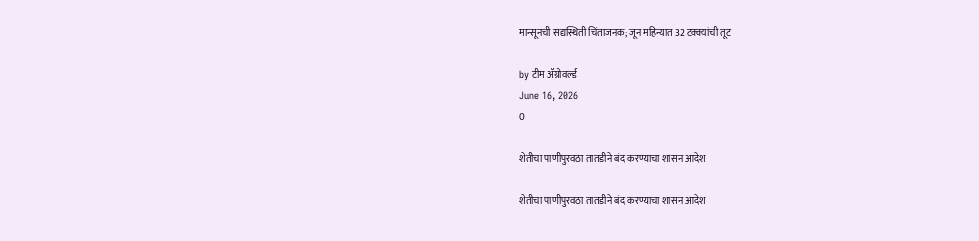मान्सूनची सद्यस्थिती चिंताजनक; जून महिन्यात 32 टक्क्यांची तूट

by टीम ॲग्रोवर्ल्ड
June 16, 2026
0

शेतीचा पाणीपुरवठा तातडीने बंद करण्याचा शासन आदेश

शेतीचा पाणीपुरवठा तातडीने बंद करण्याचा शासन आदेश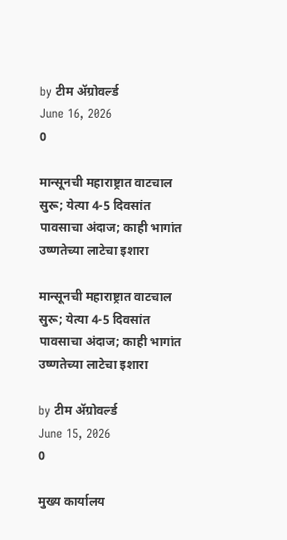by टीम ॲग्रोवर्ल्ड
June 16, 2026
0

मान्सूनची महाराष्ट्रात वाटचाल सुरू; येत्या 4-5 दिवसांत पावसाचा अंदाज; काही भागांत उष्णतेच्या लाटेचा इशारा

मान्सूनची महाराष्ट्रात वाटचाल सुरू; येत्या 4-5 दिवसांत पावसाचा अंदाज; काही भागांत उष्णतेच्या लाटेचा इशारा

by टीम ॲग्रोवर्ल्ड
June 15, 2026
0

मुख्य कार्यालय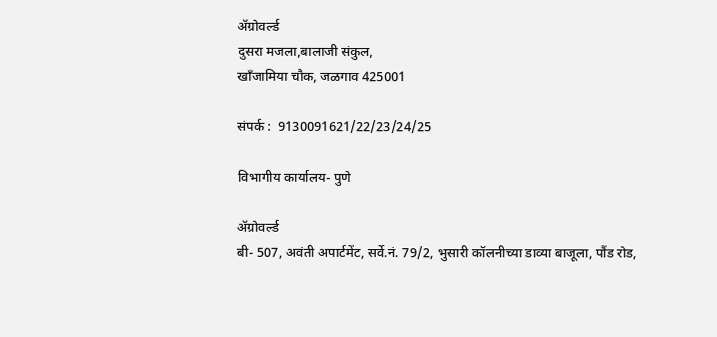ॲग्रोवर्ल्ड
दुसरा मजला,बालाजी संकुल,
खाँजामिया चौक, जळगाव 425001

संपर्क :  9130091621/22/23/24/25

विभागीय कार्यालय- पुणे

ॲग्रोवर्ल्ड
बी- 507, अवंती अपार्टमेंट, सर्वे.नं. 79/2, भुसारी कॉलनीच्या डाव्या बाजूला, पौंड रोड,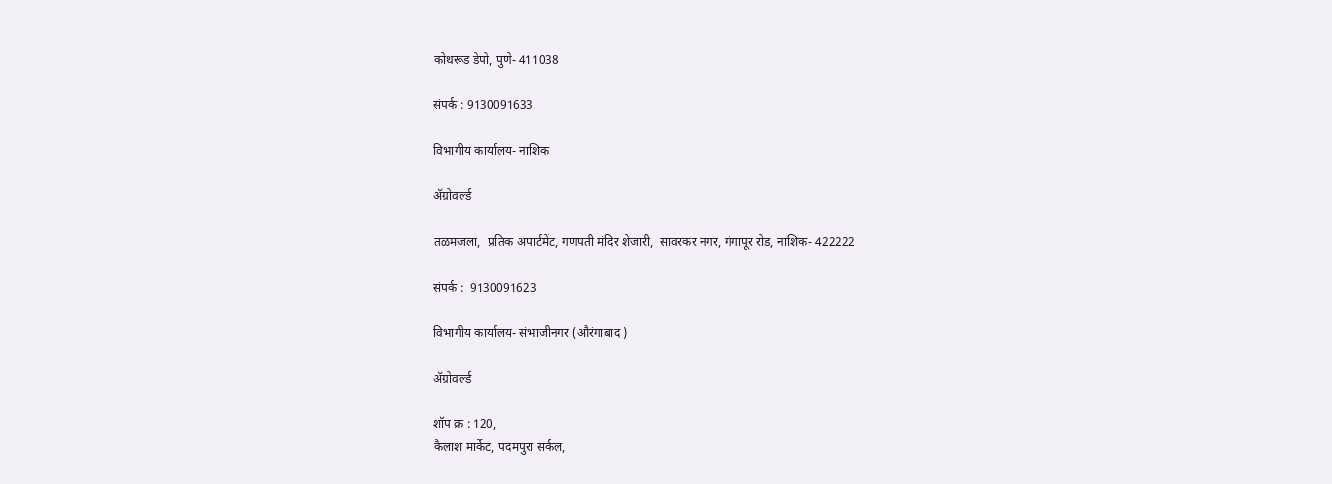कोथरूड डेपो, पुणे- 411038

संपर्क : 9130091633

विभागीय कार्यालय- नाशिक

ॲग्रोवर्ल्ड

तळमजला,  प्रतिक अपार्टमेंट, गणपती मंदिर शेजारी,  सावरकर नगर, गंगापूर रोड, नाशिक- 422222

संपर्क :  9130091623

विभागीय कार्यालय- संभाजीनगर (औरंगाबाद )

ॲग्रोवर्ल्ड

शॉप क्र : 120,
कैलाश मार्केट, पदमपुरा सर्कल,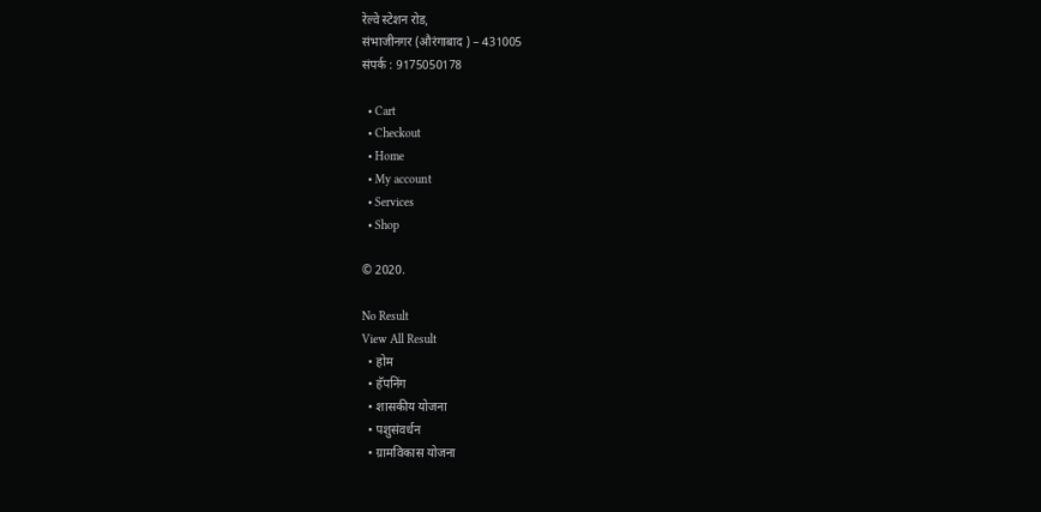रेल्वे स्टेशन रोड,
संभाजीनगर (औरंगाबाद ) – 431005
संपर्क : 9175050178

  • Cart
  • Checkout
  • Home
  • My account
  • Services
  • Shop

© 2020.

No Result
View All Result
  • होम
  • हॅपनिंग
  • शासकीय योजना
  • पशुसंवर्धन
  • ग्रामविकास योजना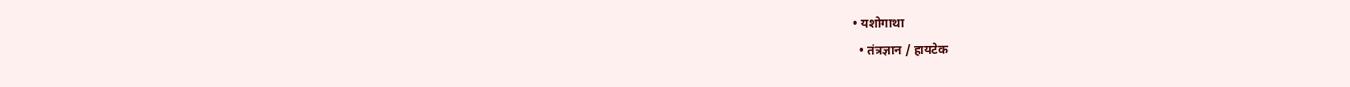• यशोगाथा
  • तंत्रज्ञान / हायटेक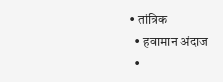• तांत्रिक
  • हवामान अंदाज
  •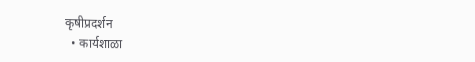कृषीप्रदर्शन
  • कार्यशाळा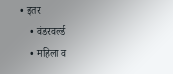• इतर
    • वंडरवर्ल्ड
    • महिला व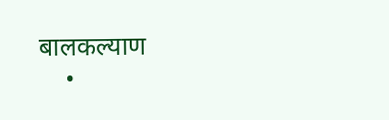बालकल्याण
    •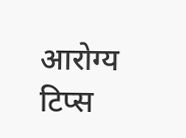आरोग्य टिप्स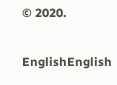© 2020.

EnglishEnglish